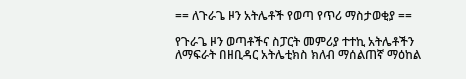== ለጉራጌ ዞን አትሌቶች የወጣ የጥሪ ማስታወቂያ ==

የጉራጌ ዞን ወጣቶችና ስፓርት መምሪያ ተተኪ አትሌቶችን ለማፍራት በዘቢዳር አትሌቲክስ ክለብ ማሰልጠኛ ማዕከል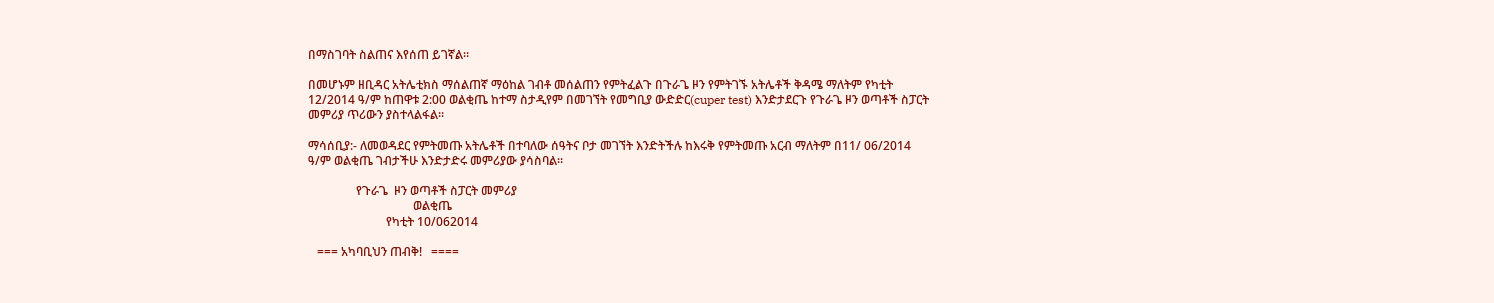በማስገባት ስልጠና እየሰጠ ይገኛል።

በመሆኑም ዘቢዳር አትሌቲክስ ማሰልጠኛ ማዕከል ገብቶ መሰልጠን የምትፈልጉ በጉራጌ ዞን የምትገኙ አትሌቶች ቅዳሜ ማለትም የካቲት 12/2014 ዓ/ም ከጠዋቱ 2:00 ወልቂጤ ከተማ ስታዲየም በመገኘት የመግቢያ ውድድር(cuper test) እንድታደርጉ የጉራጌ ዞን ወጣቶች ስፓርት መምሪያ ጥሪውን ያስተላልፋል።

ማሳሰቢያ:- ለመወዳደር የምትመጡ አትሌቶች በተባለው ሰዓትና ቦታ መገኘት እንድትችሉ ከእሩቅ የምትመጡ አርብ ማለትም በ11/ 06/2014 ዓ/ም ወልቂጤ ገብታችሁ እንድታድሩ መምሪያው ያሳስባል።

                የጉራጌ  ዞን ወጣቶች ስፓርት መምሪያ
                                   ወልቂጤ
                          የካቲት 10/062014

   === አካባቢህን ጠብቅ!   ====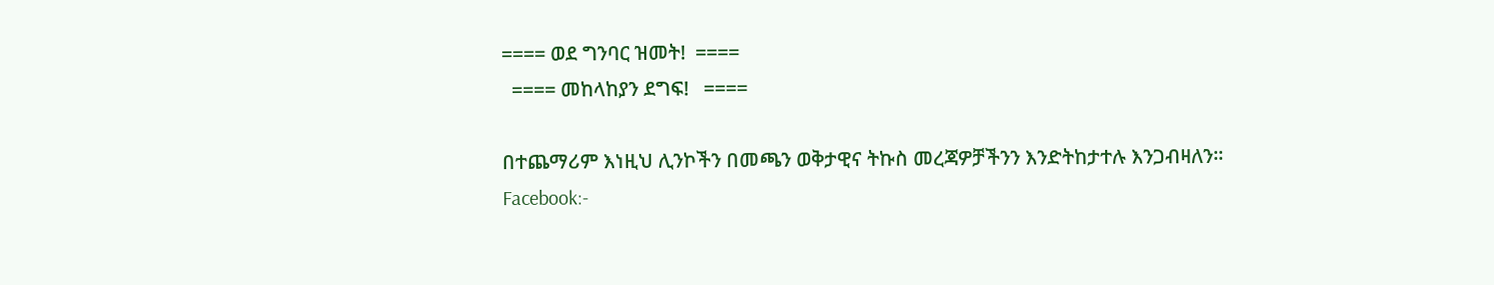==== ወደ ግንባር ዝመት!  ====
  ==== መከላከያን ደግፍ!   ====

በተጨማሪም እነዚህ ሊንኮችን በመጫን ወቅታዊና ትኩስ መረጃዎቻችንን እንድትከታተሉ እንጋብዛለን፡፡
Facebook:-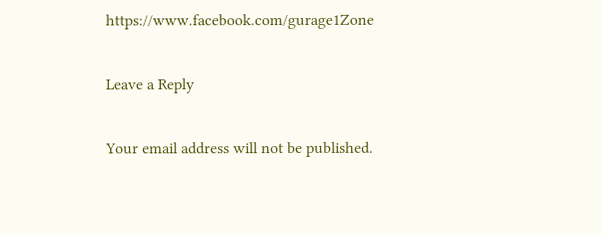https://www.facebook.com/gurage1Zone

Leave a Reply

Your email address will not be published.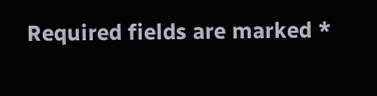Required fields are marked *